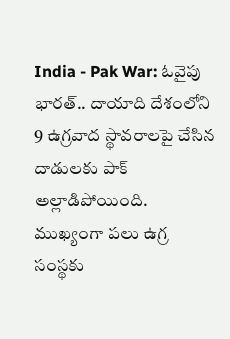India - Pak War: ఓవైపు భారత్.. దాయాది దేశంలోని 9 ఉగ్రవాద స్థావరాలపై చేసిన దాడులకు పాక్ అల్లాడిపోయింది. ముఖ్యంగా పలు ఉగ్ర సంస్థకు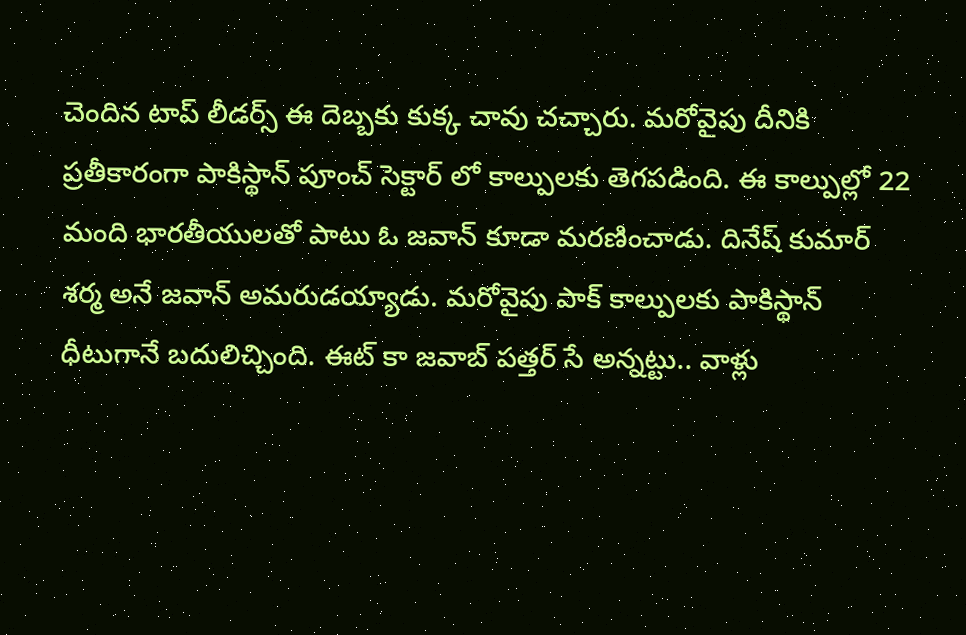చెందిన టాప్ లీడర్స్ ఈ దెబ్బకు కుక్క చావు చచ్చారు. మరోవైపు దీనికి ప్రతీకారంగా పాకిస్థాన్ పూంచ్ సెక్టార్ లో కాల్పులకు తెగపడింది. ఈ కాల్పుల్లో 22 మంది భారతీయులతో పాటు ఓ జవాన్ కూడా మరణించాడు. దినేష్ కుమార్ శర్మ అనే జవాన్ అమరుడయ్యాడు. మరోవైపు పాక్ కాల్పులకు పాకిస్థాన్ ధీటుగానే బదులిచ్చింది. ఈట్ కా జవాబ్ పత్తర్ సే అన్నట్టు.. వాళ్లు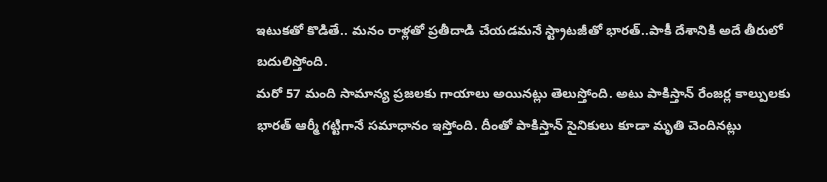ఇటుకతో కొడితే.. మనం రాళ్లతో ప్రతీదాడి చేయడమనే స్ట్రాటజీతో భారత్..పాకీ దేశానికి అదే తీరులో బదులిస్తోంది.
మరో 57 మంది సామాన్య ప్రజలకు గాయాలు అయినట్లు తెలుస్తోంది. అటు పాకిస్తాన్ రేంజర్ల కాల్పులకు భారత్ ఆర్మీ గట్టిగానే సమాధానం ఇస్తోంది. దీంతో పాకిస్తాన్ సైనికులు కూడా మృతి చెందినట్లు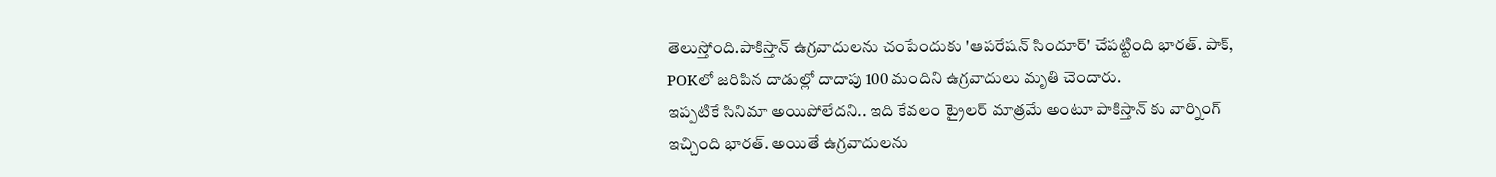తెలుస్తోంది.పాకిస్తాన్ ఉగ్రవాదులను చంపేందుకు 'ఆపరేషన్ సిందూర్' చేపట్టింది భారత్. పాక్, POKలో జరిపిన దాడుల్లో దాదాపు 100 మందిని ఉగ్రవాదులు మృతి చెందారు.
ఇప్పటికే సినిమా అయిపోలేదని.. ఇది కేవలం ట్రైలర్ మాత్రమే అంటూ పాకిస్తాన్ కు వార్నింగ్ ఇచ్చింది భారత్. అయితే ఉగ్రవాదులను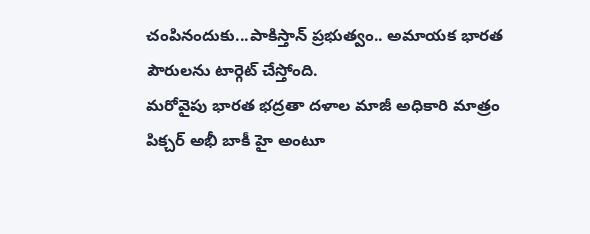చంపినందుకు...పాకిస్తాన్ ప్రభుత్వం.. అమాయక భారత పౌరులను టార్గెట్ చేస్తోంది.
మరోవైపు భారత భద్రతా దళాల మాజీ అధికారి మాత్రం పిక్చర్ అభీ బాకీ హై అంటూ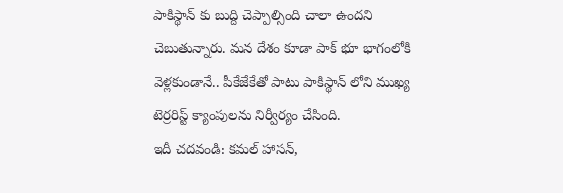పాకిస్థాన్ కు బుద్ది చెప్పాల్సింది చాలా ఉందని చెబుతున్నారు. మన దేశం కూడా పాక్ భూ భాగంలోకి వెళ్లకుండానే.. పీకేజేకేతో పాటు పాకిస్థాన్ లోని ముఖ్య టెర్రరిస్ట్ క్యాంపులను నిర్వీర్యం చేసింది.
ఇదీ చదవండి: కమల్ హాసన్,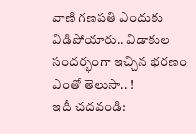వాణి గణపతి ఎందుకు విడిపోయారు.. విడాకుల సందర్భంగా ఇచ్చిన భరణం ఎంతో తెలుసా.. !
ఇదీ చదవండి: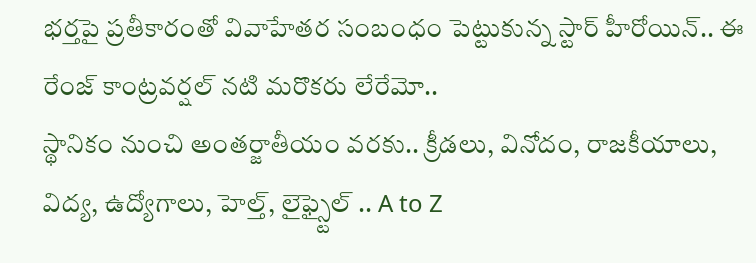భర్తపై ప్రతీకారంతో వివాహేతర సంబంధం పెట్టుకున్న స్టార్ హీరోయిన్.. ఈ రేంజ్ కాంట్రవర్షల్ నటి మరొకరు లేరేమో..
స్థానికం నుంచి అంతర్జాతీయం వరకు.. క్రీడలు, వినోదం, రాజకీయాలు, విద్య, ఉద్యోగాలు, హెల్త్, లైఫ్స్టైల్ .. A to Z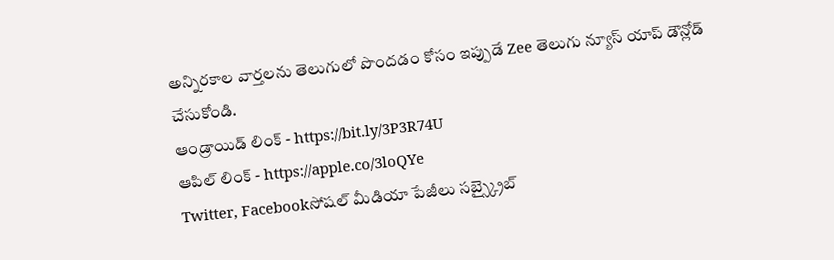అన్నిరకాల వార్తలను తెలుగులో పొందడం కోసం ఇప్పుడే Zee తెలుగు న్యూస్ యాప్ డౌన్లోడ్ చేసుకోండి.
ఆండ్రాయిడ్ లింక్ - https://bit.ly/3P3R74U
ఆపిల్ లింక్ - https://apple.co/3loQYe
Twitter, Facebookసోషల్ మీడియా పేజీలు సబ్స్క్రైబ్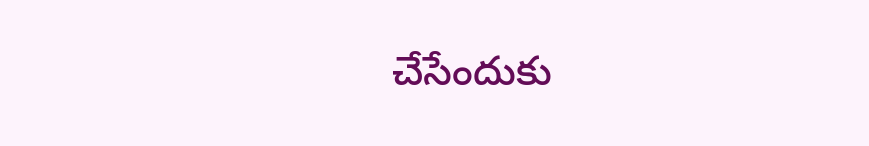చేసేందుకు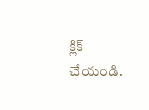క్లిక్ చేయండి.